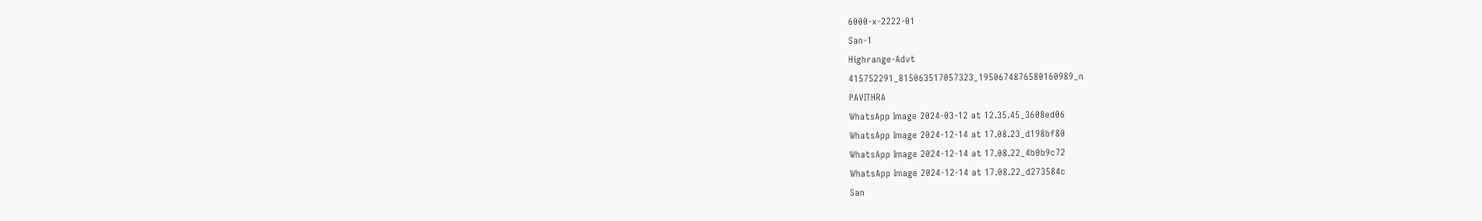6000-x-2222-01
San-1
Highrange-Advt
415752291_815063517057323_1950674876580160989_n
PAVITHRA
WhatsApp Image 2024-03-12 at 12.35.45_3608ed06
WhatsApp Image 2024-12-14 at 17.08.23_d198bf80
WhatsApp Image 2024-12-14 at 17.08.22_4b0b9c72
WhatsApp Image 2024-12-14 at 17.08.22_d273584c
San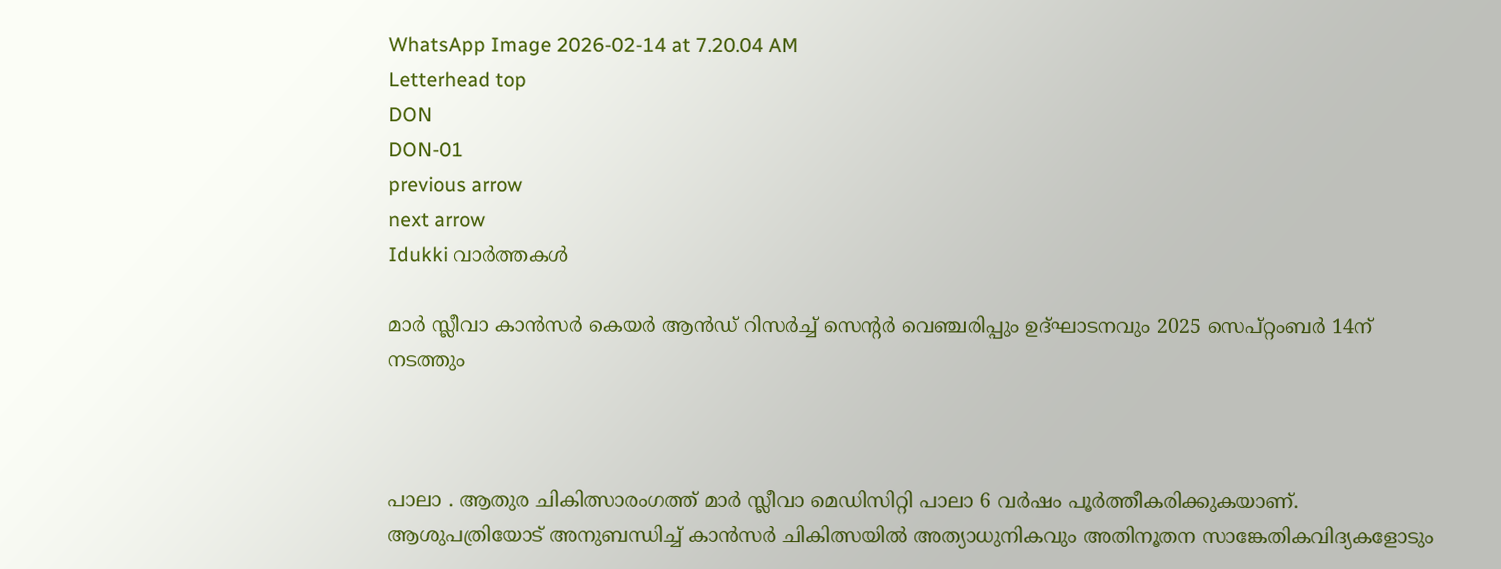WhatsApp Image 2026-02-14 at 7.20.04 AM
Letterhead top
DON
DON-01
previous arrow
next arrow
Idukki വാര്‍ത്തകള്‍

മാർ സ്ലീവാ കാൻസർ കെയർ ആൻഡ് റിസർച്ച് സെന്റർ വെഞ്ചരിപ്പും ഉദ്ഘാടനവും 2025 സെപ്റ്റംബർ 14ന് നടത്തും



പാലാ . ആതുര ചികിത്സാരംഗത്ത് മാർ സ്ലീവാ മെഡിസിറ്റി പാലാ 6 വർഷം പൂർത്തീകരിക്കുകയാണ്. ആശുപത്രിയോട് അനുബന്ധിച്ച് കാൻസർ ചികിത്സയിൽ അത്യാധുനികവും അതിനൂതന സാങ്കേതികവിദ്യകളോടും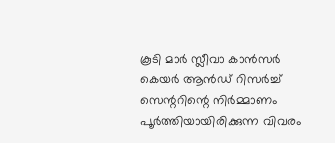കൂടി മാർ സ്ലീവാ കാൻസർ കെയർ ആൻഡ് റിസർച്ച് സെന്ററിന്റെ നിർമ്മാണം പൂർത്തിയായിരിക്കുന്ന വിവരം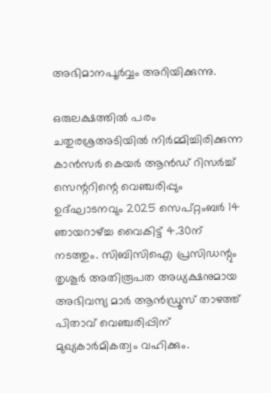അഭിമാനപൂർവ്വം അറിയിക്കുന്നു.

ഒരുലക്ഷത്തിൽ പരം ചതുരശ്രഅടിയിൽ നിർമ്മിച്ചിരിക്കുന്ന കാൻസർ കെയർ ആൻഡ് റിസർച്ച് സെന്ററിന്റെ വെഞ്ചരിപ്പും ഉദ്ഘാടനവും 2025 സെപ്റ്റംബർ 14 ഞായറാഴ്ച്ച വൈകിട്ട് 4.30ന് നടത്തും. സിബിസിഐ പ്രസിഡന്റും തൃശൂർ അതിരൂപത അധ്യക്ഷനുമായ അഭിവന്ദ്യ മാർ ആൻഡ്രൂസ് താഴത്ത് പിതാവ് വെഞ്ചരിപ്പിന് മുഖ്യകാർമികത്വം വഹിക്കും.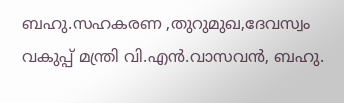ബഹു.സഹകരണ ,തുറുമുഖ,ദേവസ്വം വകുപ്പ് മന്ത്രി വി.എൻ.വാസവൻ, ബഹു.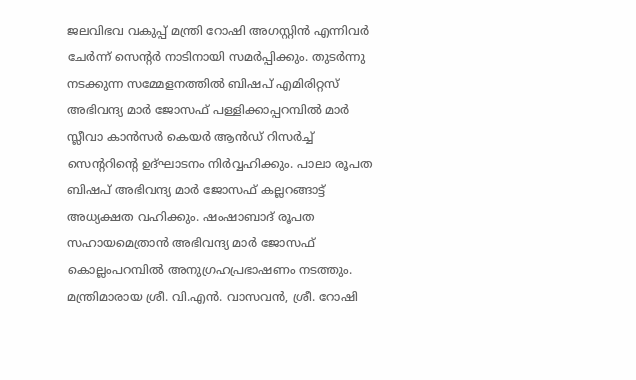ജലവിഭവ വകുപ്പ് മന്ത്രി റോഷി അഗസ്റ്റിൻ എന്നിവർ ചേർന്ന് സെന്റർ നാടിനായി സമർപ്പിക്കും. തുടർന്നു നടക്കുന്ന സമ്മേളനത്തിൽ ബിഷപ് എമിരിറ്റസ് അഭിവന്ദ്യ മാർ ജോസഫ് പള്ളിക്കാപ്പറമ്പിൽ മാർ സ്ലീവാ കാൻസർ കെയർ ആൻഡ് റിസർച്ച് സെന്ററിന്റെ ഉദ്ഘാടനം നിർവ്വഹിക്കും. പാലാ രൂപത ബിഷപ് അഭിവന്ദ്യ മാർ ജോസഫ് കല്ലറങ്ങാട്ട് അധ്യക്ഷത വഹിക്കും. ഷംഷാബാദ് രൂപത സഹായമെത്രാൻ അഭിവന്ദ്യ മാർ ജോസഫ് കൊല്ലംപറമ്പിൽ അനുഗ്രഹപ്രഭാഷണം നടത്തും. മന്ത്രിമാരായ ശ്രീ. വി.എൻ. വാസവൻ, ശ്രീ. റോഷി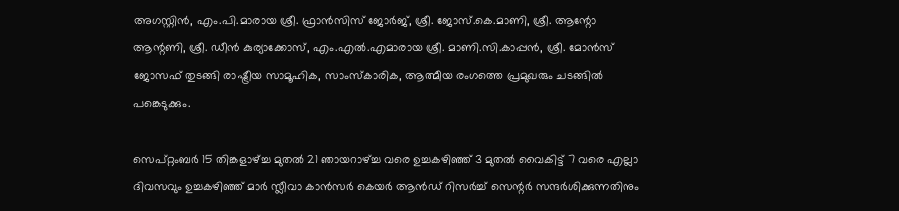അഗസ്റ്റിൻ, എം.പി.മാരായ ശ്രീ. ഫ്രാൻസിസ് ജോർജ്, ശ്രീ. ജോസ്.കെ.മാണി, ശ്രീ. ആന്റോ ആന്റണി, ശ്രീ. ഡീൻ കുര്യാക്കോസ്, എം.എൽ.എമാരായ ശ്രീ. മാണി.സി.കാപ്പൻ, ശ്രീ. മോൻസ് ജോസഫ് തുടങ്ങി രാഷ്ട്രീയ സാമൂഹിക, സാംസ്കാരിക, ആത്മീയ രംഗത്തെ പ്രമുഖരും ചടങ്ങിൽ പങ്കെടുക്കും.

സെപ്റ്റംബർ 15 തിങ്കളാഴ്ച്ച മുതൽ 21 ഞായറാഴ്ച്ച വരെ ഉച്ചകഴിഞ്ഞ് 3 മുതൽ വൈകിട്ട് 7 വരെ എല്ലാ ദിവസവും ഉച്ചകഴിഞ്ഞ് മാർ സ്ലീവാ കാൻസർ കെയർ ആൻഡ് റിസർച്ച് സെന്റർ സന്ദർശിക്കുന്നതിനും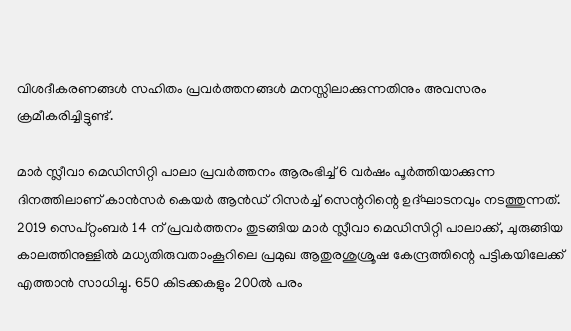വിശദീകരണങ്ങൾ സഹിതം പ്രവർത്തനങ്ങൾ മനസ്സിലാക്കുന്നതിനും അവസരം ക്രമീകരിച്ചിട്ടുണ്ട്.

മാർ സ്ലീവാ മെഡിസിറ്റി പാലാ പ്രവർത്തനം ആരംഭിച്ച് 6 വർഷം പൂർത്തിയാക്കുന്ന ദിനത്തിലാണ് കാൻസർ കെയർ ആൻഡ് റിസർച്ച് സെന്ററിന്റെ ഉദ്ഘാടനവും നടത്തുന്നത്. 2019 സെപ്റ്റംബർ 14 ന് പ്രവർത്തനം തുടങ്ങിയ മാർ സ്ലീവാ മെഡിസിറ്റി പാലാക്ക്, ചുരുങ്ങിയ കാലത്തിനുള്ളിൽ മധ്യതിരുവതാംകൂറിലെ പ്രമുഖ ആതുരശുശ്രൂഷ കേന്ദ്രത്തിന്റെ പട്ടികയിലേക്ക് എത്താൻ സാധിച്ചു. 650 കിടക്കകളും 200ൽ പരം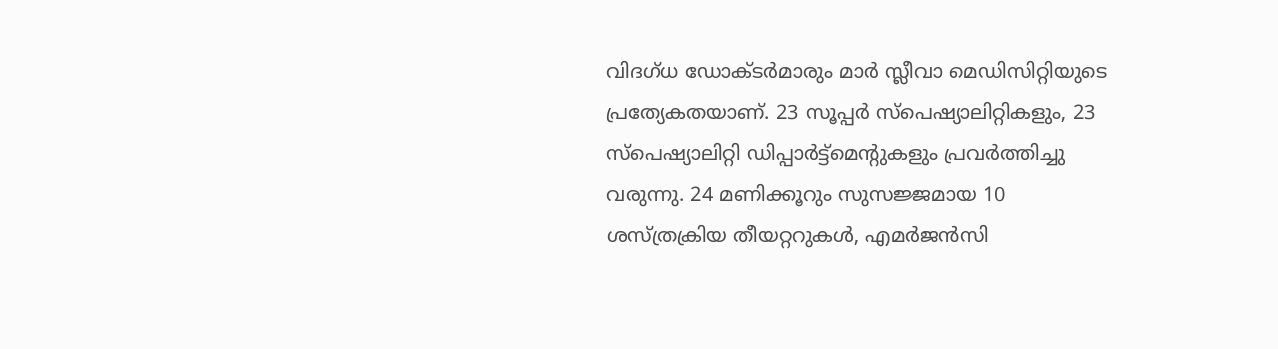വിദഗ്ധ ഡോക്ടർമാരും മാർ സ്ലീവാ മെഡിസിറ്റിയുടെ പ്രത്യേകതയാണ്. 23 സൂപ്പർ സ്പെഷ്യാലിറ്റികളും, 23 സ്പെഷ്യാലിറ്റി ഡിപ്പാർട്ട്മെന്റുകളും പ്രവർത്തിച്ചു വരുന്നു. 24 മണിക്കൂറും സുസജ്ജമായ 10 ശസ്ത്രക്രിയ തീയറ്ററുകൾ, എമർജൻസി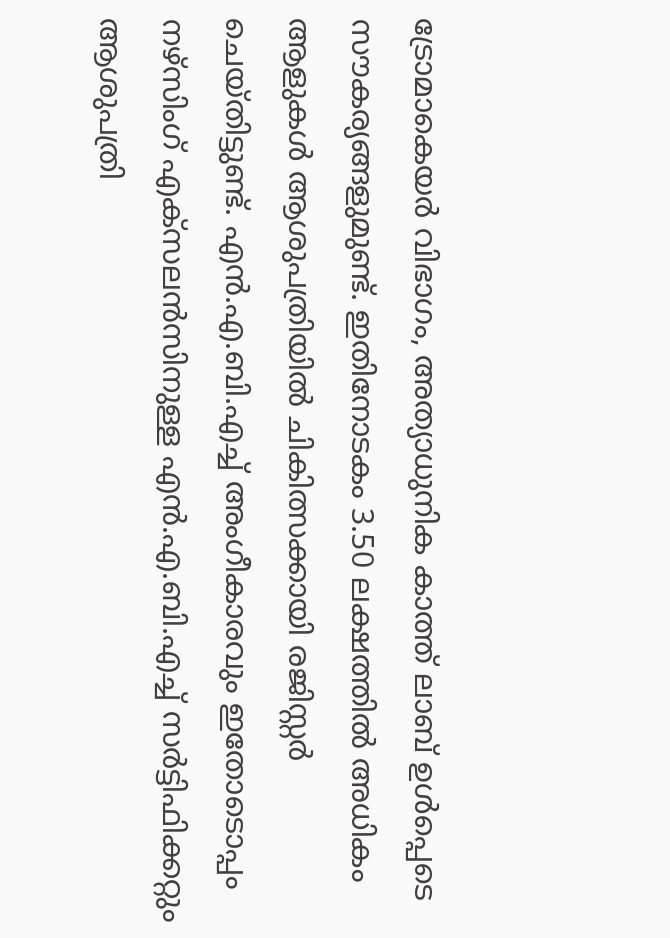ട്രോമാകെയർ വിഭാഗം, അത്യാധുനിക കാത്ത് ലാബ് ഉൾപ്പെടെ സൗകര്യങ്ങളുമുണ്ട്. ഇതിനോടകം 3.50 ലക്ഷത്തിൽ അധികം ആളുകൾ ആശുപത്രിയിൽ ചികിത്സക്കായി രജിസ്റ്റർ ചെയ്തിട്ടുണ്ട്. എൻ.എ.ബി.എച്ച് അംഗീകാരവും ഇതോടൊപ്പം നഴ്സിംഗ് എക്സലൻസിനുള്ള എൻ.എ.ബി.എച്ച് സർട്ടിഫിക്കറ്റും ആശുപത്രി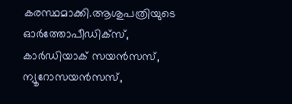കരസ്ഥമാക്കി.ആശുപത്രിയുടെ ഓർത്തോപീഡിക്സ്, കാർഡിയാക് സയൻസസ്, ന്യൂറോസയൻസസ്,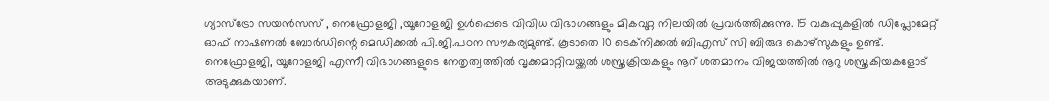ഗ്യാസ്ട്രോ സയൻസസ് , നെഫ്രോളജി ,യൂറോളജി ഉൾപ്പെടെ വിവിധ വിഭാഗങ്ങളും മികവുറ്റ നിലയിൽ പ്രവർത്തിക്കുന്നു. 15 വകുപ്പുകളിൽ ഡിപ്ലോമേറ്റ് ഓഫ് നാഷണൽ ബോർഡിന്റെ മെഡിക്കൽ പി.ജി.പഠന സൗകര്യമുണ്ട്. കൂടാതെ 10 ടെക്നിക്കൽ ബിഎസ് സി ബിരുദ കൊഴ്സുകളും ഉണ്ട്. നെഫ്രോളജി, യൂറോളജി എന്നീ വിഭാഗങ്ങളുടെ നേതൃത്വത്തിൽ വൃക്കമാറ്റിവയ്ക്കൽ ശസ്ത്രക്രിയകളും നൂറ് ശതമാനം വിജയത്തിൽ നൂറു ശസ്ത്രകിയകളോട് അടുക്കുകയാണ്.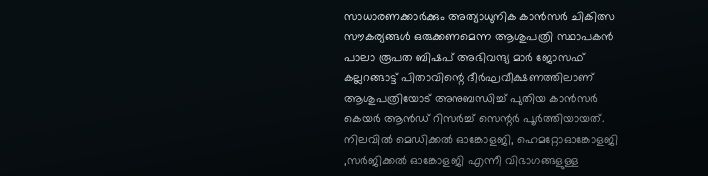സാധാരണക്കാർക്കും അത്യാധുനിക കാൻസർ ചികിത്സ സൗകര്യങ്ങൾ ഒരുക്കണമെന്ന ആശുപത്രി സ്ഥാപകൻ പാലാ രൂപത ബിഷപ് അഭിവന്ദ്യ മാർ ജോസഫ് കല്ലറങ്ങാട്ട് പിതാവിന്റെ ദീർഘവീക്ഷണത്തിലാണ് ആശുപത്രിയോട് അനുബന്ധിച്ച് പുതിയ കാൻസർ കെയർ ആൻഡ് റിസർച്ച് സെന്റർ പൂർത്തിയായത്. നിലവിൽ മെഡിക്കൽ ഓങ്കോളജി, ഹെമറ്റോഓങ്കോളജി ,സർജിക്കൽ ഓങ്കോളജി എന്നീ വിഭാഗങ്ങളുള്ള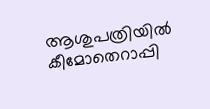ആശുപത്രിയിൽ കീമോതെറാപ്പി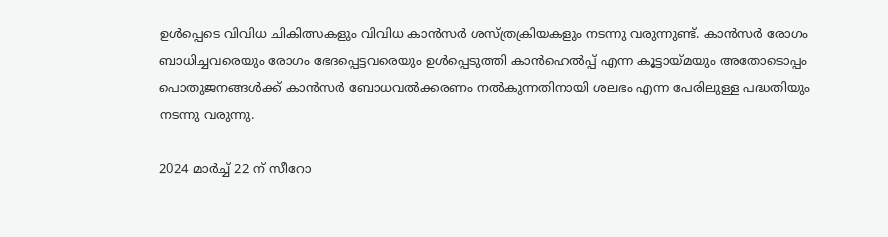ഉൾപ്പെടെ വിവിധ ചികിത്സകളും വിവിധ കാൻസർ ശസ്ത്രക്രിയകളും നടന്നു വരുന്നുണ്ട്. കാൻസർ രോഗം ബാധിച്ചവരെയും രോഗം ഭേദപ്പെട്ടവരെയും ഉൾപ്പെടുത്തി കാൻഹെൽപ്പ് എന്ന കൂട്ടായ്മയും അതോടൊപ്പം പൊതുജനങ്ങൾക്ക് കാൻസർ ബോധവൽക്കരണം നൽകുന്നതിനായി ശലഭം എന്ന പേരിലുള്ള പദ്ധതിയും നടന്നു വരുന്നു.

2024 മാർച്ച് 22 ന് സീറോ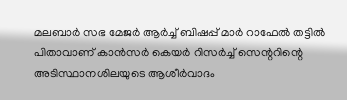മലബാർ സഭ മേജർ ആർച്ച് ബിഷപ്പ് മാർ റാഫേൽ തട്ടിൽ പിതാവാണ് കാൻസർ കെയർ റിസർച്ച് സെന്ററിന്റെ അടിസ്ഥാനശിലയുടെ ആശീർവാദം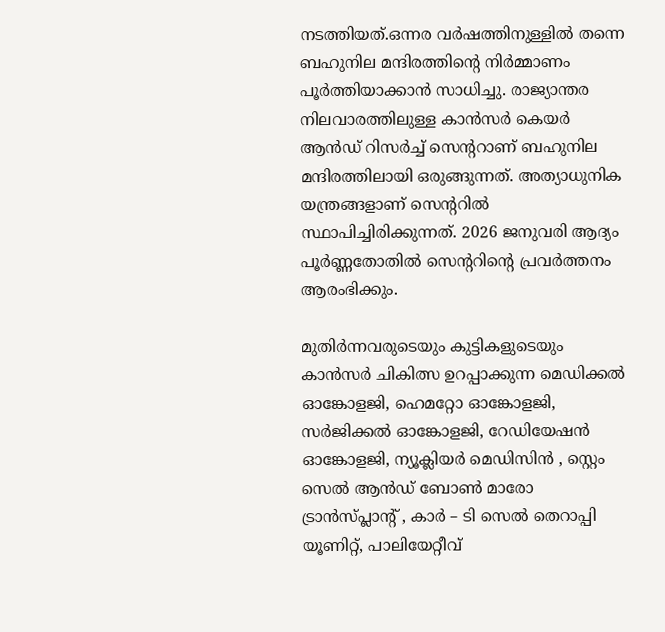നടത്തിയത്.ഒന്നര വർഷത്തിനുള്ളിൽ തന്നെ ബഹുനില മന്ദിരത്തിന്റെ നിർമ്മാണം പൂർത്തിയാക്കാൻ സാധിച്ചു. രാജ്യാന്തര നിലവാരത്തിലുള്ള കാൻസർ കെയർ ആൻഡ് റിസർച്ച് സെന്ററാണ് ബഹുനില മന്ദിരത്തിലായി ഒരുങ്ങുന്നത്. അത്യാധുനിക യന്ത്രങ്ങളാണ് സെന്ററിൽ സ്ഥാപിച്ചിരിക്കുന്നത്. 2026 ജനുവരി ആദ്യം പൂർണ്ണതോതിൽ സെന്ററിന്റെ പ്രവർത്തനം ആരംഭിക്കും.

മുതിർന്നവരുടെയും കുട്ടികളുടെയും കാൻസർ ചികിത്സ ഉറപ്പാക്കുന്ന മെഡിക്കൽ ഓങ്കോളജി, ഹെമറ്റോ ഓങ്കോളജി, സർജിക്കൽ ഓങ്കോളജി, റേഡിയേഷൻ ഓങ്കോളജി, ന്യൂക്ലിയർ മെഡിസിൻ , സ്റ്റെം സെൽ ആൻഡ് ബോൺ മാരോ ട്രാൻസ്പ്ലാൻ്റ് , കാർ – ടി സെൽ തെറാപ്പി യൂണിറ്റ്, പാലിയേറ്റീവ്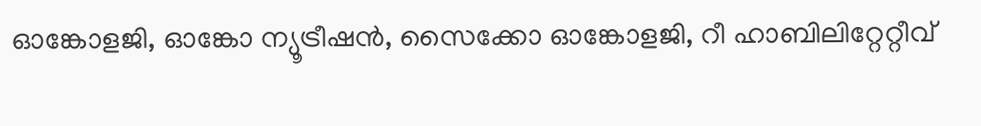ഓങ്കോളജി, ഓങ്കോ ന്യൂട്രീഷൻ, സൈക്കോ ഓങ്കോളജി, റീ ഹാബിലിറ്റേറ്റീവ്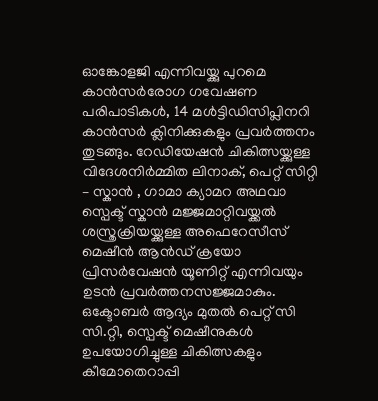ഓങ്കോളജി എന്നിവയ്ക്കു പുറമെ കാൻസർരോഗ ഗവേഷണ പരിപാടികൾ, 14 മൾട്ടിഡിസിപ്ലിനറി കാൻസർ ക്ലിനിക്കുകളും പ്രവർത്തനം തുടങ്ങും. റേഡിയേഷൻ ചികിത്സയ്ക്കുള്ള വിദേശനിർമ്മിത ലിനാക്, പെറ്റ് സിറ്റി – സ്കാൻ , ഗാമാ ക്യാമറ അഥവാ സ്പെക്ട് സ്കാൻ മജ്ജമാറ്റിവയ്ക്കൽ ശസ്ത്രക്രിയയ്ക്കുള്ള അഫെറേസീസ് മെഷീൻ ആൻഡ് ക്രയോ പ്രിസർവേഷൻ യൂണിറ്റ് എന്നിവയും ഉടൻ പ്രവർത്തനസജ്ജമാകും. ഒക്ടോബർ ആദ്യം മുതൽ പെറ്റ് സി സി.റ്റി, സ്പെക്ട് മെഷീനുകൾ ഉപയോഗിച്ചുള്ള ചികിത്സകളും കീമോതെറാപ്പി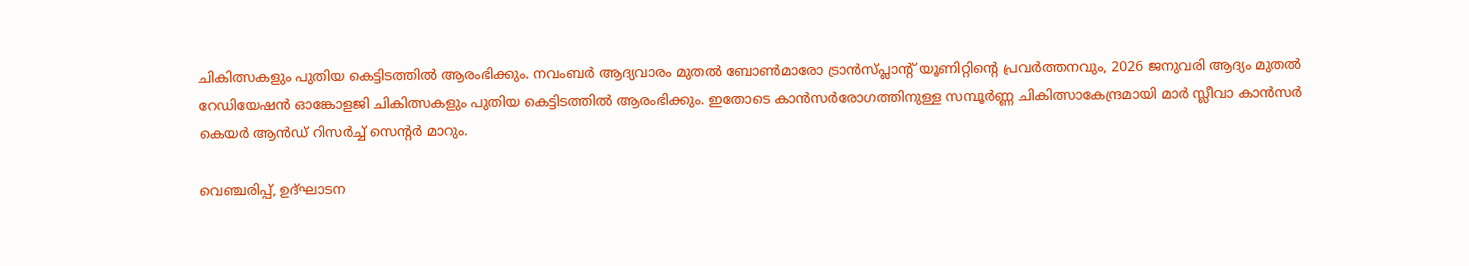ചികിത്സകളും പുതിയ കെട്ടിടത്തിൽ ആരംഭിക്കും. നവംബർ ആദ്യവാരം മുതൽ ബോൺമാരോ ട്രാൻസ്പ്ലാന്റ് യൂണിറ്റിന്റെ പ്രവർത്തനവും, 2026 ജനുവരി ആദ്യം മുതൽ റേഡിയേഷൻ ഓങ്കോളജി ചികിത്സകളും പുതിയ കെട്ടിടത്തിൽ ആരംഭിക്കും. ഇതോടെ കാൻസർരോഗത്തിനുള്ള സമ്പൂർണ്ണ ചികിത്സാകേന്ദ്രമായി മാർ സ്ലീവാ കാൻസർ കെയർ ആൻഡ് റിസർച്ച് സെന്റർ മാറും.

വെഞ്ചരിപ്പ്, ഉദ്ഘാടന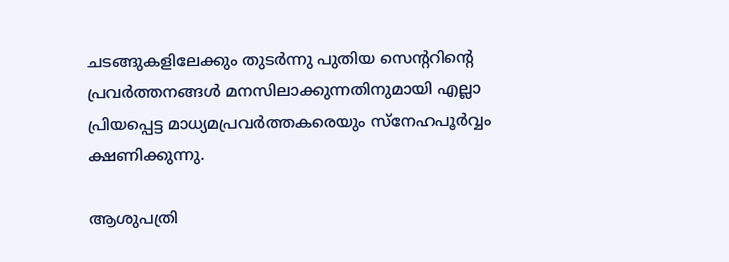ചടങ്ങുകളിലേക്കും തുടർന്നു പുതിയ സെന്ററിന്റെ പ്രവർത്തനങ്ങൾ മനസിലാക്കുന്നതിനുമായി എല്ലാ പ്രിയപ്പെട്ട മാധ്യമപ്രവർത്തകരെയും സ്നേഹപൂർവ്വം ക്ഷണിക്കുന്നു.

ആശുപത്രി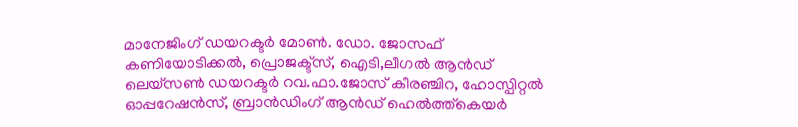മാനേജിംഗ് ഡയറക്ടർ മോൺ. ഡോ. ജോസഫ് കണിയോടിക്കൽ, പ്രൊജക്ട്സ്, ഐടി,ലീഗൽ ആൻഡ് ലെയ്സൺ ഡയറക്ടർ റവ.ഫാ.ജോസ് കീരഞ്ചിറ, ഹോസ്പിറ്റൽ ഓപ്പറേഷൻസ്, ബ്രാൻഡിംഗ് ആൻഡ് ഹെൽത്ത്കെയർ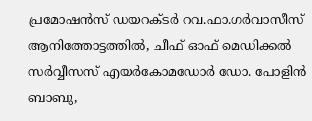പ്രമോഷൻസ് ഡയറക്ടർ റവ.ഫാ.ഗർവാസീസ് ആനിത്തോട്ടത്തിൽ, ചീഫ് ഓഫ് മെഡിക്കൽ സർവ്വീസസ് എയർകോമഡോർ ഡോ. പോളിൻ ബാബു,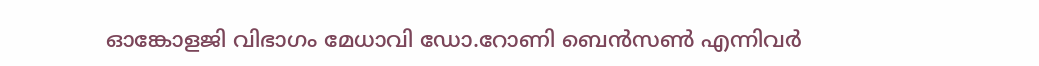ഓങ്കോളജി വിഭാഗം മേധാവി ഡോ.റോണി ബെൻസൺ എന്നിവർ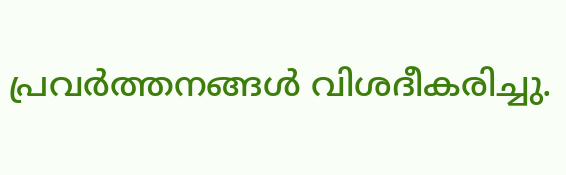പ്രവർത്തനങ്ങൾ വിശദീകരിച്ചു.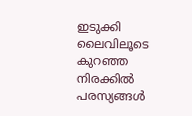ഇടുക്കി ലൈവിലൂടെ കുറഞ്ഞ നിരക്കിൽ പരസ്യങ്ങൾ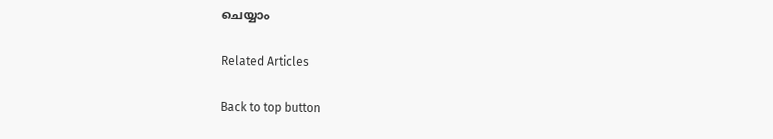ചെയ്യാം

Related Articles

Back to top button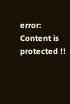error: Content is protected !!